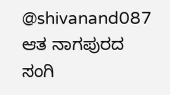@shivanand087 ಆತ ನಾಗಪುರದ ಸಂಗಿ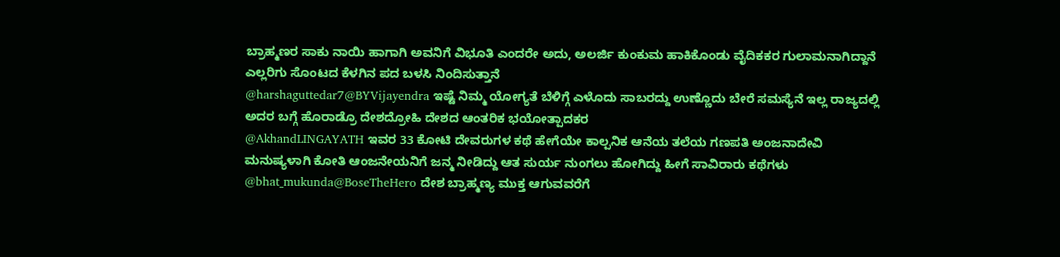ಬ್ರಾಹ್ಮಣರ ಸಾಕು ನಾಯಿ ಹಾಗಾಗಿ ಅವನಿಗೆ ವಿಭೂತಿ ಎಂದರೇ ಅದು, ಅಲರ್ಜಿ ಕುಂಕುಮ ಹಾಕಿಕೊಂಡು ವೈದಿಕಕರ ಗುಲಾಮನಾಗಿದ್ದಾನೆ ಎಲ್ಲರಿಗು ಸೊಂಟದ ಕೆಳಗಿನ ಪದ ಬಳಸಿ ನಿಂದಿಸುತ್ತಾನೆ
@harshaguttedar7@BYVijayendra ಇಷ್ಟೆ ನಿಮ್ಮ ಯೋಗ್ಯತೆ ಬೆಳಿಗ್ಗೆ ಎಳೊದು ಸಾಬರದ್ದು ಉಣ್ಣೊದು ಬೇರೆ ಸಮಸ್ಯೆನೆ ಇಲ್ಲ ರಾಜ್ಯದಲ್ಲಿ ಅದರ ಬಗ್ಗೆ ಹೊರಾಡ್ರೊ ದೇಶದ್ರೋಹಿ ದೇಶದ ಆಂತರಿಕ ಭಯೋತ್ಪಾದಕರ
@AkhandLINGAYATH ಇವರ 33 ಕೋಟಿ ದೇವರುಗಳ ಕಥೆ ಹೇಗೆಯೇ ಕಾಲ್ಪನಿಕ ಆನೆಯ ತಲೆಯ ಗಣಪತಿ ಅಂಜನಾದೇವಿ ಮನುಷ್ಯಳಾಗಿ ಕೋತಿ ಆಂಜನೇಯನಿಗೆ ಜನ್ಮ ನೀಡಿದ್ದು ಆತ ಸುರ್ಯ ನುಂಗಲು ಹೋಗಿದ್ದು ಹೀಗೆ ಸಾವಿರಾರು ಕಥೆಗಳು
@bhat_mukunda@BoseTheHero ದೇಶ ಬ್ರಾಹ್ಮಣ್ಯ ಮುಕ್ತ ಆಗುವವರೆಗೆ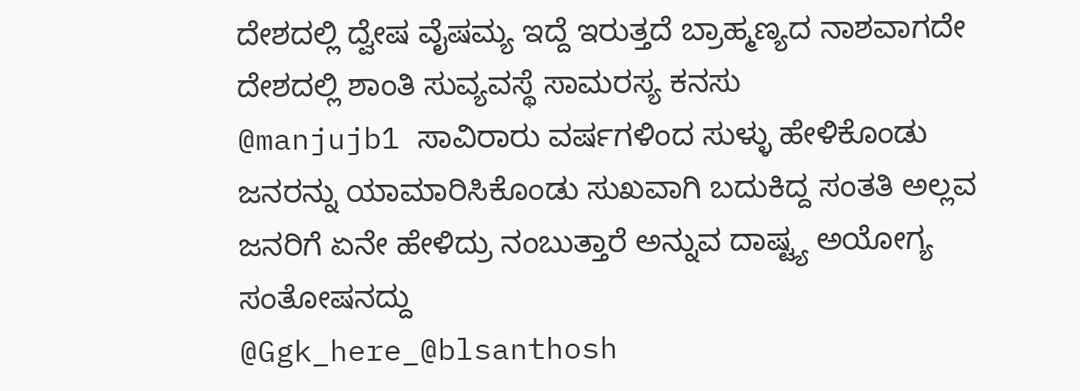ದೇಶದಲ್ಲಿ ದ್ವೇಷ ವೈಷಮ್ಯ ಇದ್ದೆ ಇರುತ್ತದೆ ಬ್ರಾಹ್ಮಣ್ಯದ ನಾಶವಾಗದೇ ದೇಶದಲ್ಲಿ ಶಾಂತಿ ಸುವ್ಯವಸ್ಥೆ ಸಾಮರಸ್ಯ ಕನಸು
@manjujb1 ಸಾವಿರಾರು ವರ್ಷಗಳಿಂದ ಸುಳ್ಳು ಹೇಳಿಕೊಂಡು ಜನರನ್ನು ಯಾಮಾರಿಸಿಕೊಂಡು ಸುಖವಾಗಿ ಬದುಕಿದ್ದ ಸಂತತಿ ಅಲ್ಲವ ಜನರಿಗೆ ಏನೇ ಹೇಳಿದ್ರು ನಂಬುತ್ತಾರೆ ಅನ್ನುವ ದಾಷ್ಟ್ಯ ಅಯೋಗ್ಯ ಸಂತೋಷನದ್ದು
@Ggk_here_@blsanthosh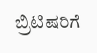ಬ್ರಿಟಿಷರಿಗೆ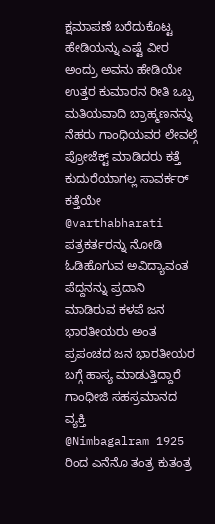ಕ್ಷಮಾಪಣೆ ಬರೆದುಕೊಟ್ಟ ಹೇಡಿಯನ್ನು ಎಷ್ಟೆ ವೀರ ಅಂದ್ರು ಅವನು ಹೇಡಿಯೇ ಉತ್ತರ ಕುಮಾರನ ರೀತಿ ಒಬ್ಬ ಮತಿಯವಾದಿ ಬ್ರಾಹ್ಮಣನನ್ನು ನೆಹರು ಗಾಂಧಿಯವರ ಲೇವಲ್ಗೆ ಪ್ರೋಜೆಕ್ಟ್ ಮಾಡಿದರು ಕತ್ತೆ ಕುದುರೆಯಾಗಲ್ಲ ಸಾವರ್ಕರ್ ಕತ್ತೆಯೇ
@varthabharati ಪತ್ರಕರ್ತರನ್ನು ನೋಡಿ ಓಡಿಹೊಗುವ ಅವಿದ್ಯಾವಂತ ಪೆದ್ದನನ್ನು ಪ್ರದಾನಿ ಮಾಡಿರುವ ಕಳಪೆ ಜನ ಭಾರತೀಯರು ಅಂತ ಪ್ರಪಂಚದ ಜನ ಭಾರತೀಯರ ಬಗ್ಗೆ ಹಾಸ್ಯ ಮಾಡುತ್ತಿದ್ದಾರೆ ಗಾಂಧೀಜಿ ಸಹಸ್ರಮಾನದ ವ್ಯಕ್ತಿ
@Nimbagalram 1925 ರಿಂದ ಎನೆನೊ ತಂತ್ರ ಕುತಂತ್ರ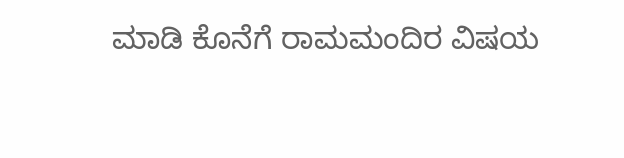ಮಾಡಿ ಕೊನೆಗೆ ರಾಮಮಂದಿರ ವಿಷಯ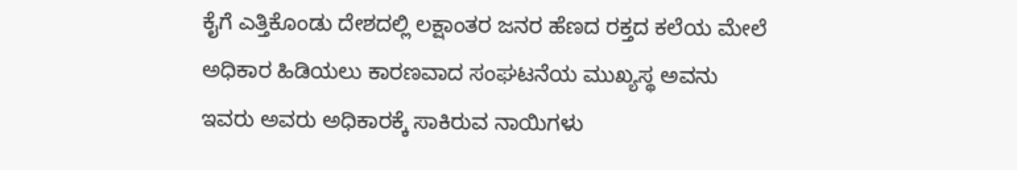ಕೈಗೆ ಎತ್ತಿಕೊಂಡು ದೇಶದಲ್ಲಿ ಲಕ್ಷಾಂತರ ಜನರ ಹೆಣದ ರಕ್ತದ ಕಲೆಯ ಮೇಲೆ ಅಧಿಕಾರ ಹಿಡಿಯಲು ಕಾರಣವಾದ ಸಂಘಟನೆಯ ಮುಖ್ಯಸ್ಥ ಅವನು ಇವರು ಅವರು ಅಧಿಕಾರಕ್ಕೆ ಸಾಕಿರುವ ನಾಯಿಗಳು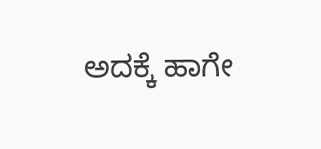ಅದಕ್ಕೆ ಹಾಗೇ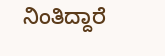ನಿಂತಿದ್ದಾರೆ